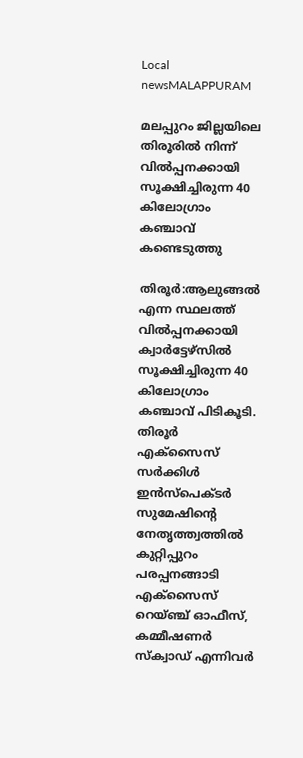Local newsMALAPPURAM

മലപ്പുറം ജില്ലയിലെ തിരൂരിൽ നിന്ന് വിൽപ്പനക്കായി സൂക്ഷിച്ചിരുന്ന 40 കിലോഗ്രാം കഞ്ചാവ് കണ്ടെടുത്തു

തിരൂർ:ആലുങ്ങൽ എന്ന സ്ഥലത്ത് വിൽപ്പനക്കായി ക്വാർട്ടേഴ്സിൽ സൂക്ഷിച്ചിരുന്ന 40 കിലോഗ്രാം കഞ്ചാവ് പിടികൂടി. തിരൂർ എക്സൈസ് സർക്കിൾ ഇൻസ്പെക്ടർ സുമേഷിൻ്റെ നേതൃത്ത്വത്തിൽ കുറ്റിപ്പുറം പരപ്പനങ്ങാടി എക്സൈസ് റെയ്ഞ്ച് ഓഫീസ്, കമ്മീഷണർ സ്ക്വാഡ് എന്നിവർ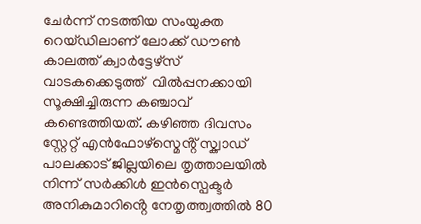ചേർന്ന് നടത്തിയ സംയുക്ത റെയ്ഡിലാണ് ലോക്ക് ഡൗൺ കാലത്ത് ക്വാർട്ടേഴ്സ് വാടകക്കെടുത്ത്  വിൽപ്പനക്കായി സൂക്ഷിച്ചിരുന്ന കഞ്ചാവ് കണ്ടെത്തിയത്. കഴിഞ്ഞ ദിവസം സ്റ്റേറ്റ് എൻഫോഴ്സ്മെൻ്റ് സ്ക്വാഡ് പാലക്കാട് ജില്ലയിലെ തൃത്താലയിൽ നിന്ന് സർക്കിൾ ഇൻസ്പെക്ടർ അനികുമാറിൻ്റെ നേതൃത്ത്വത്തിൽ 80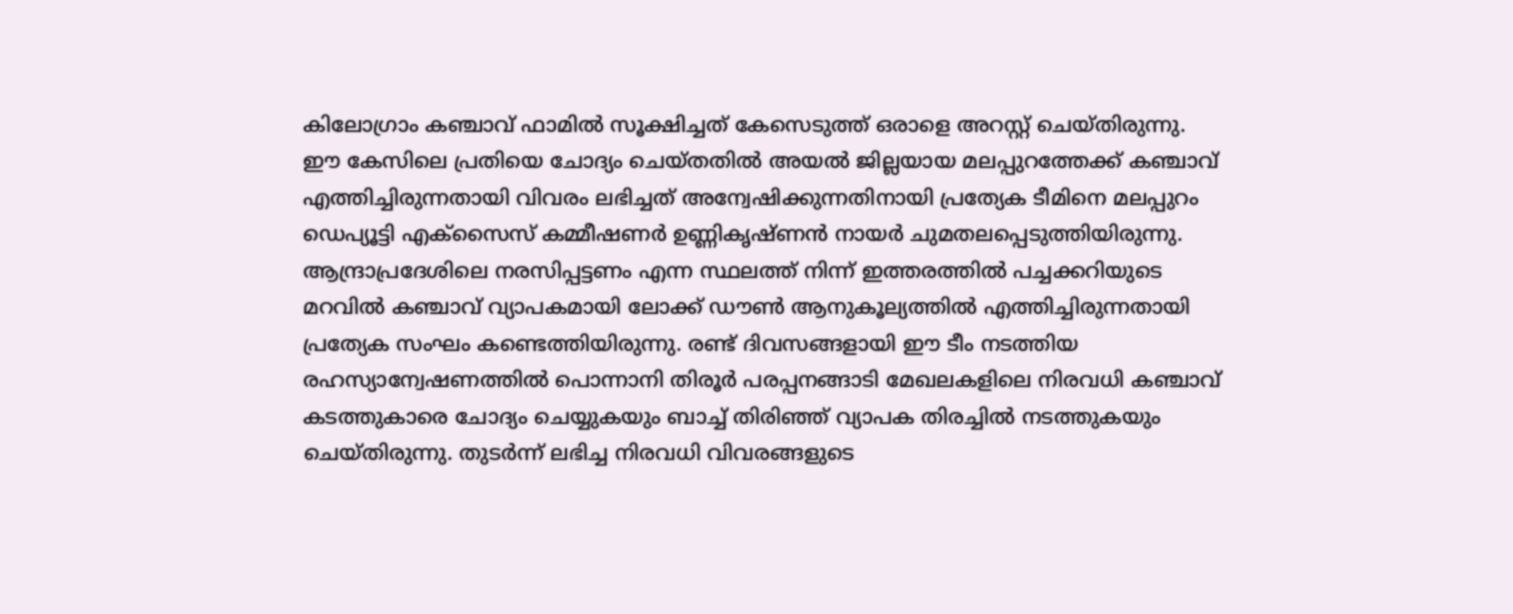കിലോഗ്രാം കഞ്ചാവ് ഫാമിൽ സൂക്ഷിച്ചത് കേസെടുത്ത് ഒരാളെ അറസ്റ്റ് ചെയ്തിരുന്നു. ഈ കേസിലെ പ്രതിയെ ചോദ്യം ചെയ്തതിൽ അയൽ ജില്ലയായ മലപ്പുറത്തേക്ക് കഞ്ചാവ് എത്തിച്ചിരുന്നതായി വിവരം ലഭിച്ചത് അന്വേഷിക്കുന്നതിനായി പ്രത്യേക ടീമിനെ മലപ്പുറം ഡെപ്യൂട്ടി എക്സൈസ് കമ്മീഷണർ ഉണ്ണികൃഷ്ണൻ നായർ ചുമതലപ്പെടുത്തിയിരുന്നു. ആന്ദ്രാപ്രദേശിലെ നരസിപ്പട്ടണം എന്ന സ്ഥലത്ത് നിന്ന് ഇത്തരത്തിൽ പച്ചക്കറിയുടെ മറവിൽ കഞ്ചാവ് വ്യാപകമായി ലോക്ക് ഡൗൺ ആനുകൂല്യത്തിൽ എത്തിച്ചിരുന്നതായി പ്രത്യേക സംഘം കണ്ടെത്തിയിരുന്നു. രണ്ട് ദിവസങ്ങളായി ഈ ടീം നടത്തിയ രഹസ്യാന്വേഷണത്തിൽ പൊന്നാനി തിരൂർ പരപ്പനങ്ങാടി മേഖലകളിലെ നിരവധി കഞ്ചാവ് കടത്തുകാരെ ചോദ്യം ചെയ്യുകയും ബാച്ച് തിരിഞ്ഞ് വ്യാപക തിരച്ചിൽ നടത്തുകയും ചെയ്തിരുന്നു. തുടർന്ന് ലഭിച്ച നിരവധി വിവരങ്ങളുടെ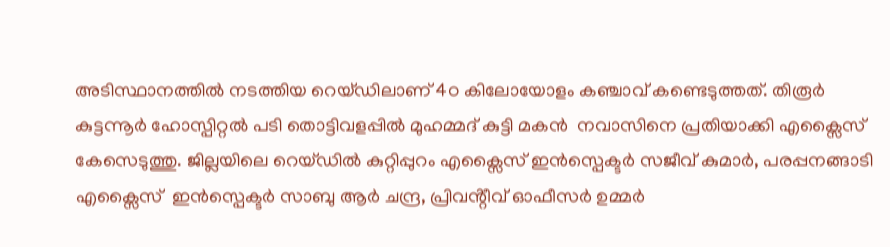അടിസ്ഥാനത്തിൽ നടത്തിയ റെയ്ഡിലാണ് 4ഠ കിലോയോളം കഞ്ചാവ് കണ്ടെടുത്തത്. തിരൂർ കുട്ടന്നൂർ ഹോസ്പിറ്റൽ പടി തൊട്ടിവളപ്പിൽ മുഹമ്മദ് കുട്ടി മകൻ  നവാസിനെ പ്രതിയാക്കി എക്സൈസ് കേസെടുത്തു. ജില്ലയിലെ റെയ്ഡിൽ കുറ്റിപ്പുറം എക്സൈസ് ഇൻസ്പെക്ടർ സജീവ് കുമാർ, പരപ്പനങ്ങാടി എക്സൈസ്  ഇൻസ്പെക്ടർ സാബു ആർ ചന്ദ്ര, പ്രിവൻ്റീവ് ഓഫീസർ ഉമ്മർ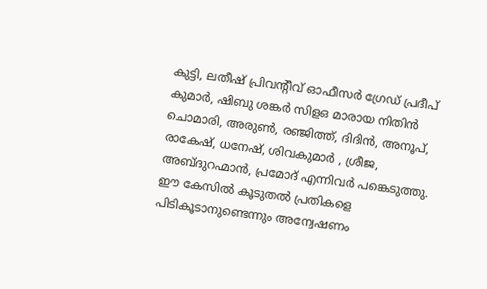കുട്ടി, ലതീഷ് പ്രിവൻ്റീവ് ഓഫീസർ ഗ്രേഡ് പ്രദീപ് കുമാർ, ഷിബു ശങ്കർ സിളഒ മാരായ നിതിൻ ചൊമാരി, അരുൺ, രഞ്ജിത്ത്, ദിദിൻ, അനൂപ്, രാകേഷ്, ധനേഷ്, ശിവകുമാർ , ശ്രീജ, അബ്ദുറഹ്മാൻ, പ്രമോദ് എന്നിവർ പങ്കെടുത്തു. ഈ കേസിൽ കൂടുതൽ പ്രതികളെ പിടികൂടാനുണ്ടെന്നും അന്വേഷണം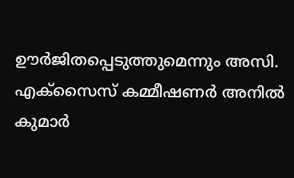ഊർജിതപ്പെടുത്തുമെന്നും അസി. എക്സൈസ് കമ്മീഷണർ അനിൽ കുമാർ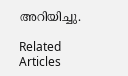അറിയിച്ചു.

Related Articles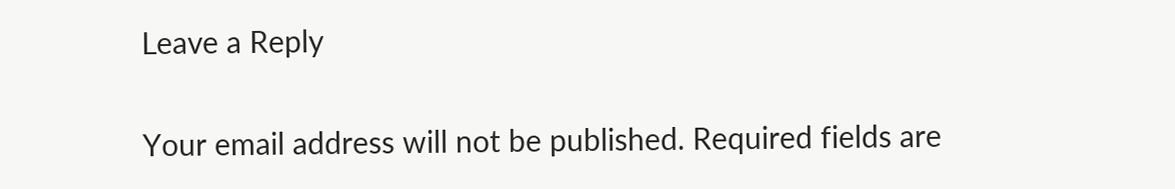Leave a Reply

Your email address will not be published. Required fields are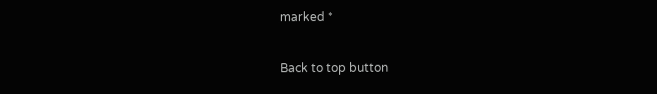marked *

Back to top button